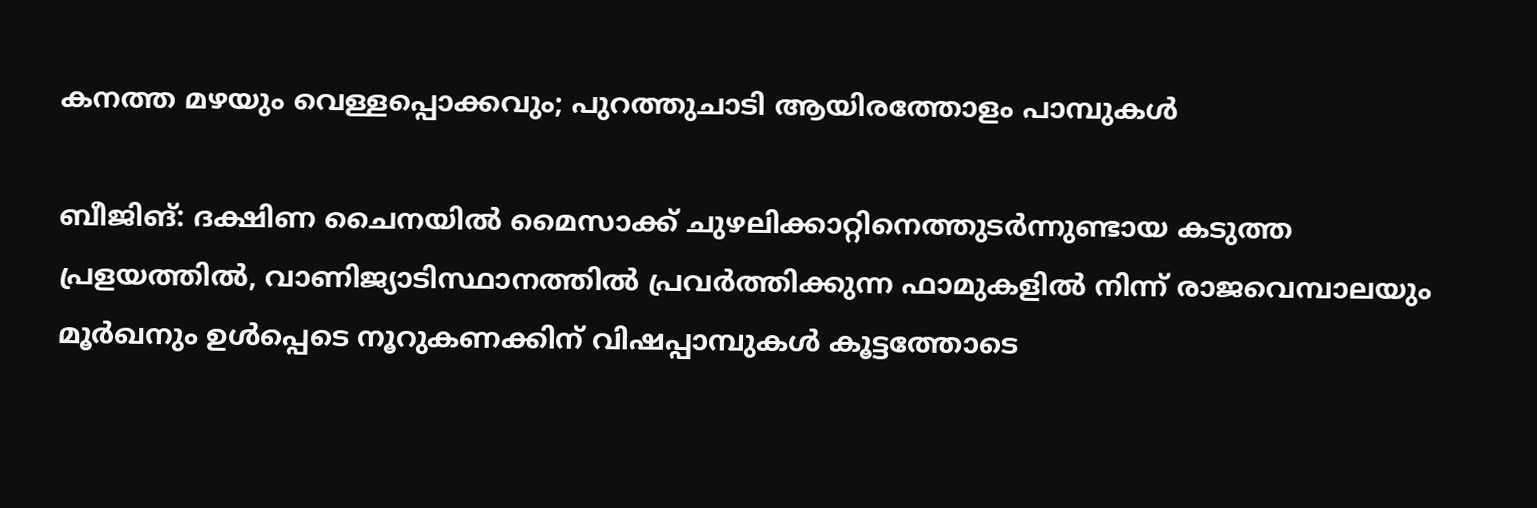കനത്ത മഴയും വെള്ളപ്പൊക്കവും; പുറത്തുചാടി ആയിരത്തോളം പാമ്പുകൾ

ബീജിങ്: ദക്ഷിണ ചൈനയിൽ മൈസാക്ക് ചുഴലിക്കാറ്റിനെത്തുടർന്നുണ്ടായ കടുത്ത പ്രളയത്തിൽ, വാണിജ്യാടിസ്ഥാനത്തിൽ പ്രവർത്തിക്കുന്ന ഫാമുകളിൽ നിന്ന് രാജവെമ്പാലയും മൂര്‍ഖനും ഉൾപ്പെടെ നൂറുകണക്കിന് വിഷപ്പാമ്പുകൾ കൂട്ടത്തോടെ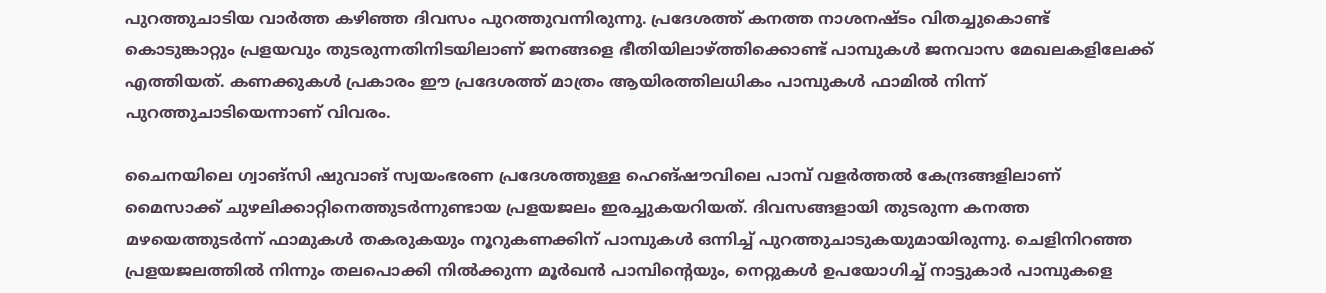പുറത്തുചാടിയ വാര്‍ത്ത കഴിഞ്ഞ ദിവസം പുറത്തുവന്നിരുന്നു. പ്രദേശത്ത് കനത്ത നാശനഷ്ടം വിതച്ചുകൊണ്ട് കൊടുങ്കാറ്റും പ്രളയവും തുടരുന്നതിനിടയിലാണ് ജനങ്ങളെ ഭീതിയിലാഴ്ത്തിക്കൊണ്ട് പാമ്പുകൾ ജനവാസ മേഖലകളിലേക്ക് എത്തിയത്. കണക്കുകൾ പ്രകാരം ഈ പ്രദേശത്ത് മാത്രം ആയിരത്തിലധികം പാമ്പുകൾ ഫാമിൽ നിന്ന് പുറത്തുചാടിയെന്നാണ് വിവരം.

ചൈനയിലെ ഗ്വാങ്‌സി ഷുവാങ് സ്വയംഭരണ പ്രദേശത്തുള്ള ഹെങ്‌ഷൗവിലെ പാമ്പ് വളർത്തൽ കേന്ദ്രങ്ങളിലാണ് മൈസാക്ക് ചുഴലിക്കാറ്റിനെത്തുടർന്നുണ്ടായ പ്രളയജലം ഇരച്ചുകയറിയത്. ദിവസങ്ങളായി തുടരുന്ന കനത്ത മഴയെത്തുടർന്ന് ഫാമുകൾ തകരുകയും നൂറുകണക്കിന് പാമ്പുകൾ ഒന്നിച്ച് പുറത്തുചാടുകയുമായിരുന്നു. ചെളിനിറഞ്ഞ പ്രളയജലത്തിൽ നിന്നും തലപൊക്കി നിൽക്കുന്ന മൂർഖൻ പാമ്പിന്റെയും, നെറ്റുകൾ ഉപയോഗിച്ച് നാട്ടുകാർ പാമ്പുകളെ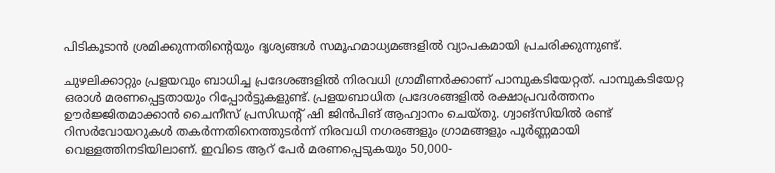പിടികൂടാൻ ശ്രമിക്കുന്നതിന്റെയും ദൃശ്യങ്ങൾ സമൂഹമാധ്യമങ്ങളിൽ വ്യാപകമായി പ്രചരിക്കുന്നുണ്ട്.

ചുഴലിക്കാറ്റും പ്രളയവും ബാധിച്ച പ്രദേശങ്ങളിൽ നിരവധി ഗ്രാമീണർക്കാണ് പാമ്പുകടിയേറ്റത്. പാമ്പുകടിയേറ്റ ഒരാൾ മരണപ്പെട്ടതായും റിപ്പോർട്ടുകളുണ്ട്. പ്രളയബാധിത പ്രദേശങ്ങളിൽ രക്ഷാപ്രവർത്തനം ഊർജ്ജിതമാക്കാൻ ചൈനീസ് പ്രസിഡന്റ് ഷി ജിൻപിങ് ആഹ്വാനം ചെയ്തു. ഗ്വാങ്‌സിയിൽ രണ്ട് റിസർവോയറുകൾ തകർന്നതിനെത്തുടർന്ന് നിരവധി നഗരങ്ങളും ഗ്രാമങ്ങളും പൂർണ്ണമായി വെള്ളത്തിനടിയിലാണ്. ഇവിടെ ആറ് പേർ മരണപ്പെടുകയും 50,000-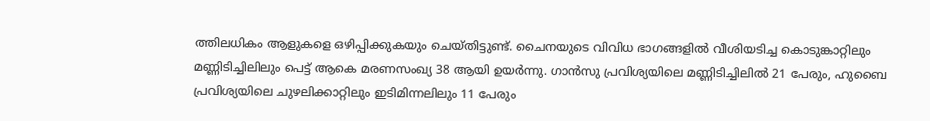ത്തിലധികം ആളുകളെ ഒഴിപ്പിക്കുകയും ചെയ്തിട്ടുണ്ട്. ചൈനയുടെ വിവിധ ഭാഗങ്ങളിൽ വീശിയടിച്ച കൊടുങ്കാറ്റിലും മണ്ണിടിച്ചിലിലും പെട്ട് ആകെ മരണസംഖ്യ 38 ആയി ഉയർന്നു. ഗാൻസു പ്രവിശ്യയിലെ മണ്ണിടിച്ചിലിൽ 21 പേരും, ഹുബൈ പ്രവിശ്യയിലെ ചുഴലിക്കാറ്റിലും ഇടിമിന്നലിലും 11 പേരും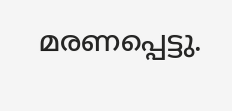മരണപ്പെട്ടു.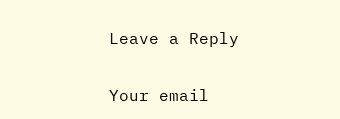Leave a Reply

Your email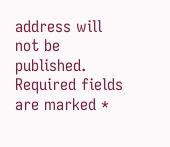address will not be published. Required fields are marked *